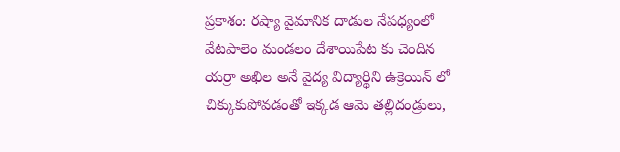ప్రకాశం: రష్యా వైమానిక దాడుల నేపధ్యంలో వేటపాలెం మండలం దేశాయిపేట కు చెందిన యర్రా అఖిల అనే వైద్య విద్యార్థిని ఉక్రెయిన్ లో చిక్కుకుపోవడంతో ఇక్కడ ఆమె తల్లిదండ్రులు,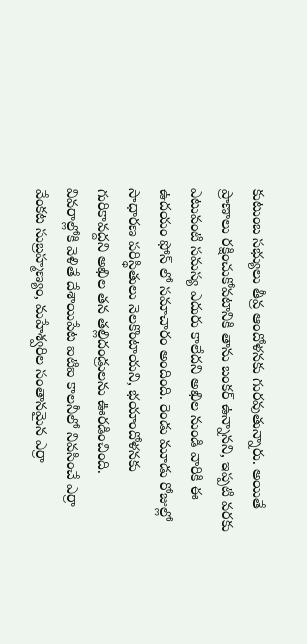కుటుంబ సభ్యులు తీవ్ర ఆందోళనకు గురవుతున్నారు. అయితే ప్రాణాలు రక్షించుకోవటానికి తాను బంకర్ ఉన్నానని, ఇప్పటి వరకు ఎటువంటి సమస్య ఎదురు కాలేదని అఖిల నుండి వారికి ఈ ఉదయం ఫోన్ లో సమాచారం అందింది. రెండు మూడు రోజుల్లో సాధారణ పరిస్థితులు నెలకొంటాయని, భయాందోళనకు గురికావద్దని అఖిల తన తల్లిదండ్రులను ఊరడించింది.
వివరాల్లోకి వెళితే దేశాయిపేట ఐటిఐ కాలనీలో నివసించే ఎర్రా వేంకట సుబ్రహ్మణ్యం, మహేశ్వరిల సంతానమైన ఎర్రా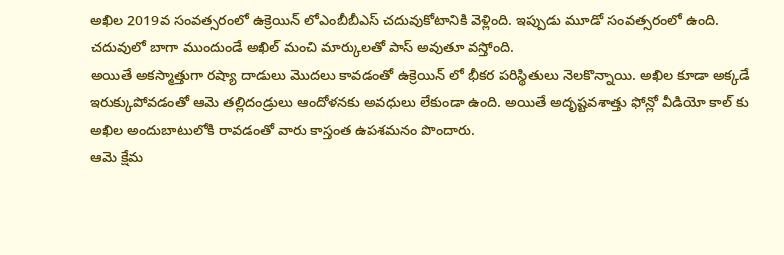అఖిల 2019వ సంవత్సరంలో ఉక్రెయిన్ లోఎంబీబీఎస్ చదువుకోటానికి వెళ్లింది. ఇప్పుడు మూడో సంవత్సరంలో ఉంది. చదువులో బాగా ముందుండే అఖిల్ మంచి మార్కులతో పాస్ అవుతూ వస్తోంది.
అయితే అకస్మాత్తుగా రష్యా దాడులు మొదలు కావడంతో ఉక్రెయిన్ లో భీకర పరిస్థితులు నెలకొన్నాయి. అఖిల కూడా అక్కడే ఇరుక్కుపోవడంతో ఆమె తల్లిదండ్రులు ఆందోళనకు అవధులు లేకుండా ఉంది. అయితే అదృష్టవశాత్తు ఫోన్లో వీడియో కాల్ కు అఖిల అందుబాటులోకి రావడంతో వారు కాస్తంత ఉపశమనం పొందారు.
ఆమె క్షేమ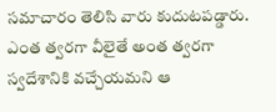సమాచారం తెలిసి వారు కుదుటపడ్డారు. ఎంత త్వరగా వీలైతే అంత త్వరగా స్వదేశానికి వచ్చేయమని ఆ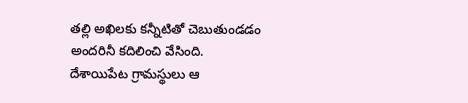తల్లి అఖిలకు కన్నీటితో చెబుతుండడం అందరినీ కదిలించి వేసింది. దేశాయిపేట గ్రామస్థులు ఆ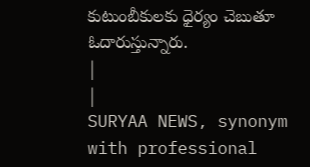కుటుంబీకులకు ధైర్యం చెబుతూ ఓదారుస్తున్నారు.
|
|
SURYAA NEWS, synonym with professional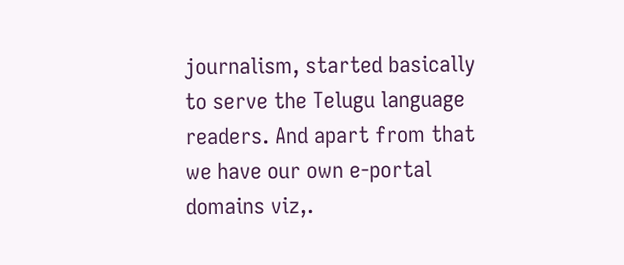journalism, started basically to serve the Telugu language readers. And apart from that we have our own e-portal domains viz,.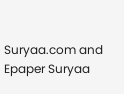Suryaa.com and Epaper Suryaa